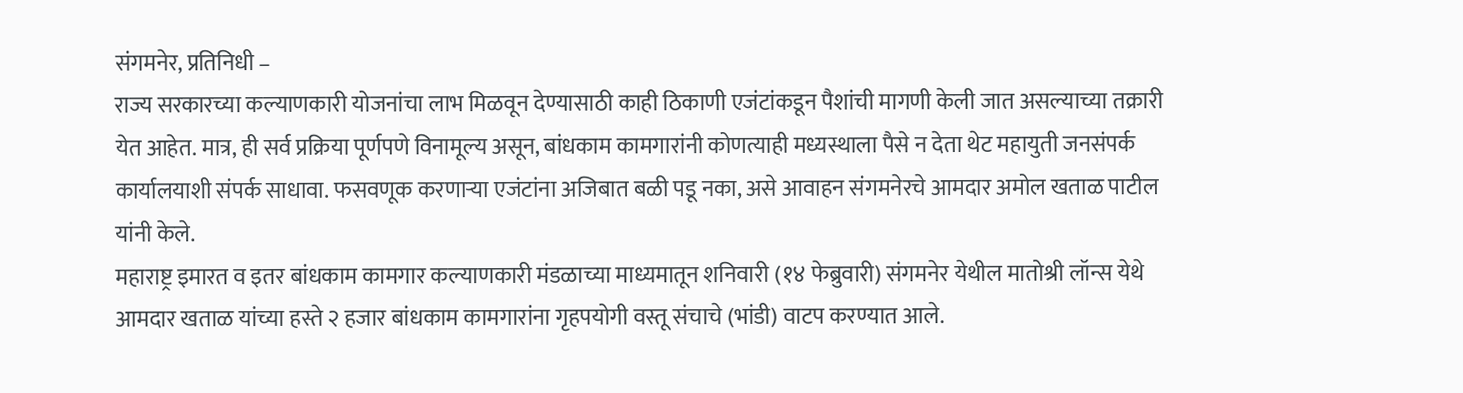संगमनेर, प्रतिनिधी –
राज्य सरकारच्या कल्याणकारी योजनांचा लाभ मिळवून देण्यासाठी काही ठिकाणी एजंटांकडून पैशांची मागणी केली जात असल्याच्या तक्रारी येत आहेत. मात्र, ही सर्व प्रक्रिया पूर्णपणे विनामूल्य असून, बांधकाम कामगारांनी कोणत्याही मध्यस्थाला पैसे न देता थेट महायुती जनसंपर्क कार्यालयाशी संपर्क साधावा. फसवणूक करणाऱ्या एजंटांना अजिबात बळी पडू नका, असे आवाहन संगमनेरचे आमदार अमोल खताळ पाटील यांनी केले.
महाराष्ट्र इमारत व इतर बांधकाम कामगार कल्याणकारी मंडळाच्या माध्यमातून शनिवारी (१४ फेब्रुवारी) संगमनेर येथील मातोश्री लॉन्स येथे आमदार खताळ यांच्या हस्ते २ हजार बांधकाम कामगारांना गृहपयोगी वस्तू संचाचे (भांडी) वाटप करण्यात आले.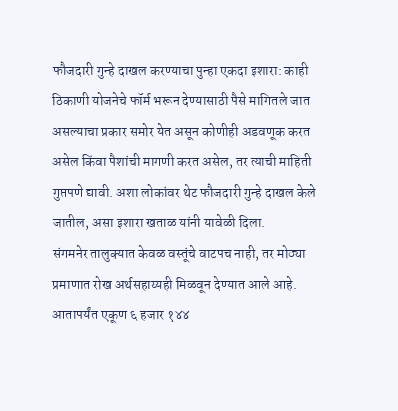फौजदारी गुन्हे दाखल करण्याचा पुन्हा एकदा इशारा: काही ठिकाणी योजनेचे फॉर्म भरून देण्यासाठी पैसे मागितले जात असल्याचा प्रकार समोर येत असून कोणीही अडवणूक करत असेल किंवा पैशांची मागणी करत असेल, तर त्याची माहिती गुप्तपणे द्यावी. अशा लोकांवर थेट फौजदारी गुन्हे दाखल केले जातील, असा इशारा खताळ यांनी यावेळी दिला.
संगमनेर तालुक्यात केवळ वस्तूंचे वाटपच नाही, तर मोठ्या प्रमाणात रोख अर्थसहाय्यही मिळवून देण्यात आले आहे. आतापर्यंत एकूण ६ हजार १४४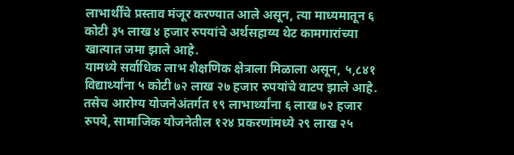लाभार्थींचे प्रस्ताव मंजूर करण्यात आले असून, त्या माध्यमातून ६ कोटी ३५ लाख ४ हजार रुपयांचे अर्थसहाय्य थेट कामगारांच्या खात्यात जमा झाले आहे.
यामध्ये सर्वाधिक लाभ शैक्षणिक क्षेत्राला मिळाला असून, ५,८४१ विद्यार्थ्यांना ५ कोटी ७२ लाख २७ हजार रुपयांचे वाटप झाले आहे. तसेच आरोग्य योजनेअंतर्गत १९ लाभार्थ्यांना ६ लाख ७२ हजार रुपये, सामाजिक योजनेतील १२४ प्रकरणांमध्ये २९ लाख २५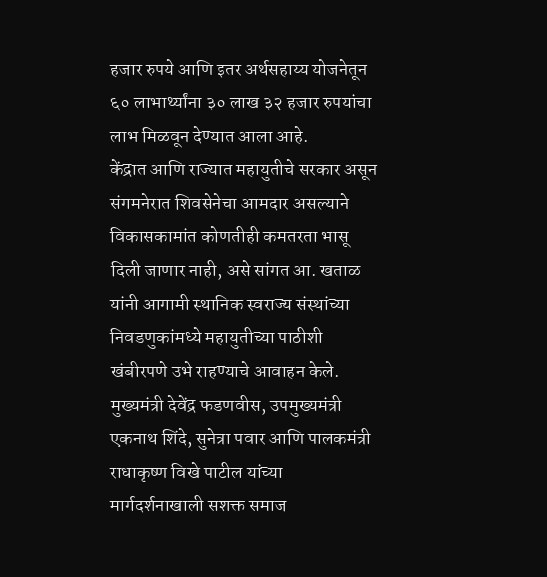हजार रुपये आणि इतर अर्थसहाय्य योजनेतून ६० लाभार्थ्यांना ३० लाख ३२ हजार रुपयांचा लाभ मिळवून देण्यात आला आहे.
केंद्रात आणि राज्यात महायुतीचे सरकार असून संगमनेरात शिवसेनेचा आमदार असल्याने विकासकामांत कोणतीही कमतरता भासू दिली जाणार नाही, असे सांगत आ. खताळ यांनी आगामी स्थानिक स्वराज्य संस्थांच्या निवडणुकांमध्ये महायुतीच्या पाठीशी खंबीरपणे उभे राहण्याचे आवाहन केले. मुख्यमंत्री देवेंद्र फडणवीस, उपमुख्यमंत्री एकनाथ शिंदे, सुनेत्रा पवार आणि पालकमंत्री राधाकृष्ण विखे पाटील यांच्या मार्गदर्शनाखाली सशक्त समाज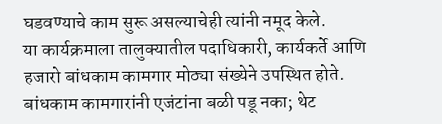घडवण्याचे काम सुरू असल्याचेही त्यांनी नमूद केले.
या कार्यक्रमाला तालुक्यातील पदाधिकारी, कार्यकर्ते आणि हजारो बांधकाम कामगार मोठ्या संख्येने उपस्थित होते.
बांधकाम कामगारांनी एजंटांना बळी पडू नका; थेट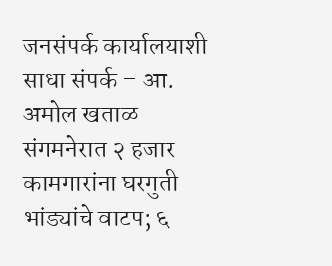जनसंपर्क कार्यालयाशी साधा संपर्क – आ. अमोल खताळ
संगमनेरात २ हजार कामगारांना घरगुती भांड्यांचे वाटप; ६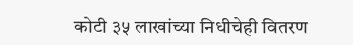कोटी ३५ लाखांच्या निधीचेही वितरण